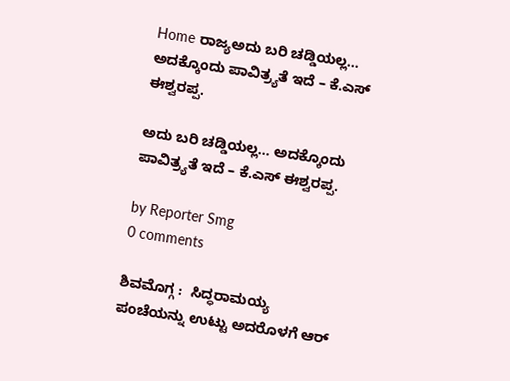Home ರಾಜ್ಯಅದು ಬರಿ ಚಡ್ಡಿಯಲ್ಲ… ಅದಕ್ಕೊಂದು ಪಾವಿತ್ರ್ಯತೆ ಇದೆ – ಕೆ.ಎಸ್ ಈಶ್ವರಪ್ಪ.

ಅದು ಬರಿ ಚಡ್ಡಿಯಲ್ಲ… ಅದಕ್ಕೊಂದು ಪಾವಿತ್ರ್ಯತೆ ಇದೆ – ಕೆ.ಎಸ್ ಈಶ್ವರಪ್ಪ.

by Reporter Smg
0 comments

ಶಿವಮೊಗ್ಗ :  ಸಿದ್ಧರಾಮಯ್ಯ ಪಂಚೆಯನ್ನು ಉಟ್ಟು ಅದರೊಳಗೆ ಆರ್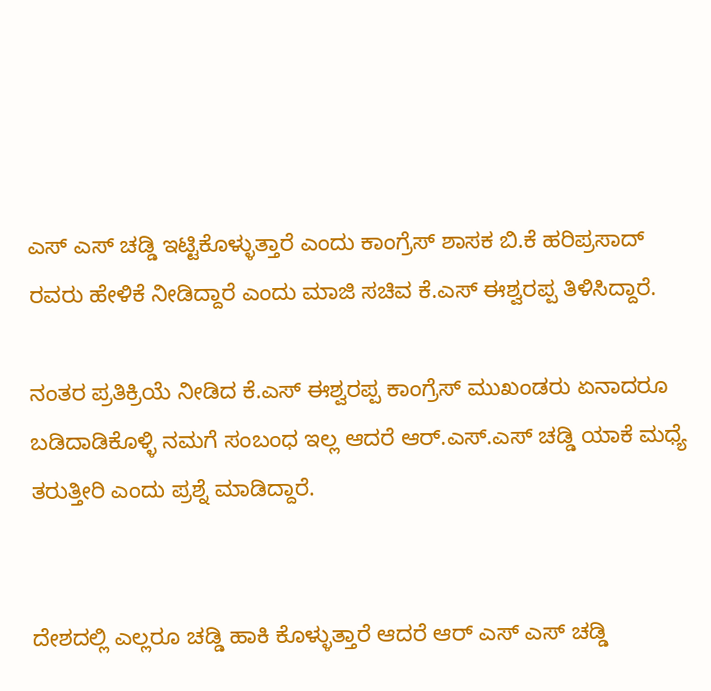ಎಸ್ ಎಸ್ ಚಡ್ಡಿ ಇಟ್ಟಿಕೊಳ್ಳುತ್ತಾರೆ ಎಂದು ಕಾಂಗ್ರೆಸ್ ಶಾಸಕ ಬಿ‌.ಕೆ ಹರಿಪ್ರಸಾದ್ ರವರು ಹೇಳಿಕೆ ನೀಡಿದ್ದಾರೆ ಎಂದು ಮಾಜಿ ಸಚಿವ ಕೆ.ಎಸ್ ಈಶ್ವರಪ್ಪ ತಿಳಿಸಿದ್ದಾರೆ.

ನಂತರ ಪ್ರತಿಕ್ರಿಯೆ ನೀಡಿದ ಕೆ.ಎಸ್ ಈಶ್ವರಪ್ಪ ಕಾಂಗ್ರೆಸ್ ಮುಖಂಡರು ಏನಾದರೂ ಬಡಿದಾಡಿಕೊಳ್ಳಿ ನಮಗೆ ಸಂಬಂಧ ಇಲ್ಲ ಆದರೆ ಆರ್.ಎಸ್.ಎಸ್ ಚಡ್ಡಿ ಯಾಕೆ ಮಧ್ಯೆ ತರುತ್ತೀರಿ ಎಂದು ಪ್ರಶ್ನೆ ಮಾಡಿದ್ದಾರೆ.


ದೇಶದಲ್ಲಿ ಎಲ್ಲರೂ ಚಡ್ಡಿ ಹಾಕಿ ಕೊಳ್ಳುತ್ತಾರೆ ಆದರೆ ಆರ್ ಎಸ್ ಎಸ್ ಚಡ್ಡಿ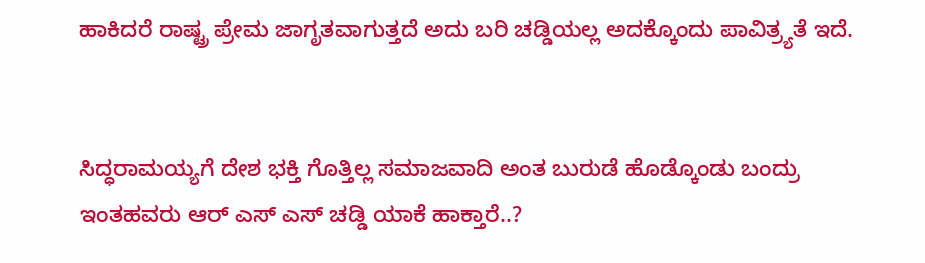ಹಾಕಿದರೆ ರಾಷ್ಟ್ರ ಪ್ರೇಮ ಜಾಗೃತವಾಗುತ್ತದೆ ಅದು ಬರಿ ಚಡ್ಡಿಯಲ್ಲ ಅದಕ್ಕೊಂದು ಪಾವಿತ್ರ್ಯತೆ ಇದೆ.


ಸಿದ್ಧರಾಮಯ್ಯಗೆ ದೇಶ ಭಕ್ತಿ ಗೊತ್ತಿಲ್ಲ ಸಮಾಜವಾದಿ ಅಂತ ಬುರುಡೆ ಹೊಡ್ಕೊಂಡು ಬಂದ್ರು ಇಂತಹವರು ಆರ್ ಎಸ್ ಎಸ್ ಚಡ್ಡಿ ಯಾಕೆ ಹಾಕ್ತಾರೆ..?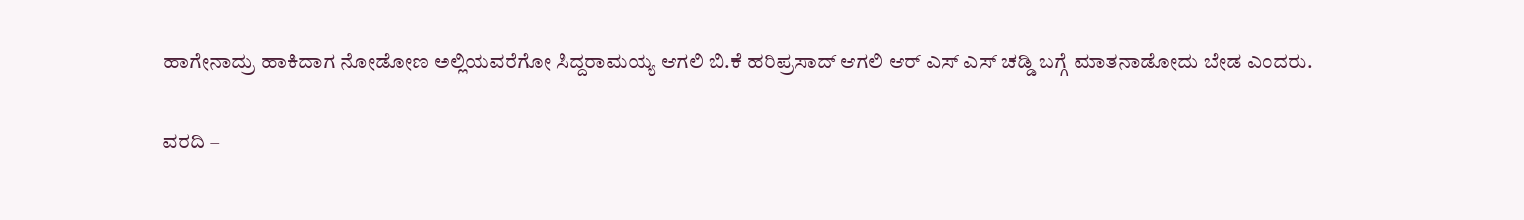ಹಾಗೇನಾದ್ರು ಹಾಕಿದಾಗ ನೋಡೋಣ ಅಲ್ಲಿಯವರೆಗೋ ಸಿದ್ದರಾಮಯ್ಯ ಆಗಲಿ ಬಿ.ಕೆ ಹರಿಪ್ರಸಾದ್ ಆಗಲಿ ಆರ್ ಎಸ್ ಎಸ್ ಚಡ್ಡಿ ಬಗ್ಗೆ ಮಾತನಾಡೋದು ಬೇಡ ಎಂದರು.

ವರದಿ –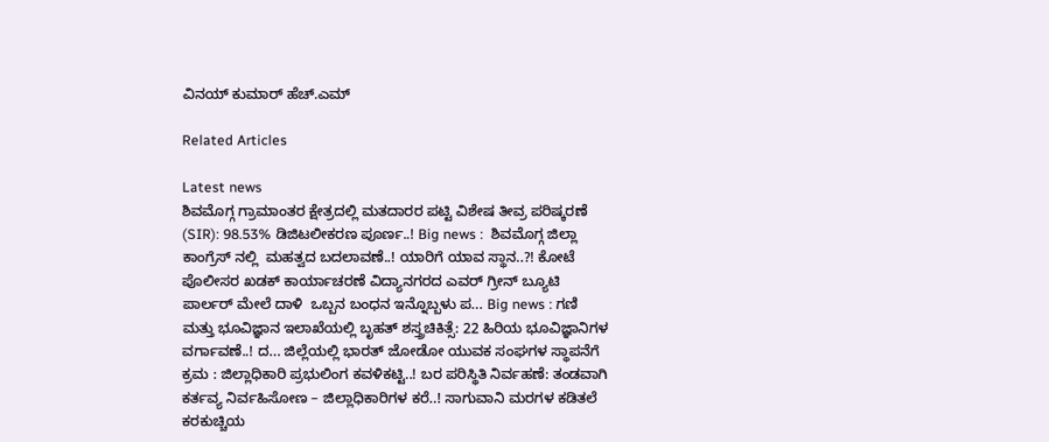ವಿನಯ್ ಕುಮಾರ್ ಹೆಚ್.ಎಮ್

Related Articles

Latest news
ಶಿವಮೊಗ್ಗ ಗ್ರಾಮಾಂತರ ಕ್ಷೇತ್ರದಲ್ಲಿ ಮತದಾರರ ಪಟ್ಟಿ ವಿಶೇಷ ತೀವ್ರ ಪರಿಷ್ಕರಣೆ (SIR): 98.53% ಡಿಜಿಟಲೀಕರಣ ಪೂರ್ಣ..! Big news :  ಶಿವಮೊಗ್ಗ ಜಿಲ್ಲಾ ಕಾಂಗ್ರೆಸ್ ನಲ್ಲಿ  ಮಹತ್ವದ ಬದಲಾವಣೆ..! ಯಾರಿಗೆ ಯಾವ ಸ್ಥಾನ..?! ಕೋಟೆ ಪೊಲೀಸರ ಖಡಕ್ ಕಾರ್ಯಾಚರಣೆ ವಿದ್ಯಾನಗರದ ಎವರ್ ಗ್ರೀನ್ ಬ್ಯೂಟಿ ಪಾರ್ಲರ್ ಮೇಲೆ ದಾಳಿ  ಒಬ್ಬನ ಬಂಧನ ಇನ್ನೊಬ್ಬಳು ಪ... Big news : ಗಣಿ ಮತ್ತು ಭೂವಿಜ್ಞಾನ ಇಲಾಖೆಯಲ್ಲಿ ಬೃಹತ್ ಶಸ್ತ್ರಚಿಕಿತ್ಸೆ: 22 ಹಿರಿಯ ಭೂವಿಜ್ಞಾನಿಗಳ ವರ್ಗಾವಣೆ..! ದ... ಜಿಲ್ಲೆಯಲ್ಲಿ ಭಾರತ್ ಜೋಡೋ ಯುವಕ ಸಂಘಗಳ ಸ್ಥಾಪನೆಗೆ ಕ್ರಮ : ಜಿಲ್ಲಾಧಿಕಾರಿ ಪ್ರಭುಲಿಂಗ ಕವಳಿಕಟ್ಟಿ..! ಬರ ಪರಿಸ್ಥಿತಿ ನಿರ್ವಹಣೆ: ತಂಡವಾಗಿ ಕರ್ತವ್ಯ ನಿರ್ವಹಿಸೋಣ – ಜಿಲ್ಲಾಧಿಕಾರಿಗಳ ಕರೆ..! ಸಾಗುವಾನಿ ಮರಗಳ ಕಡಿತಲೆ ಕರಕುಚ್ಚಿಯ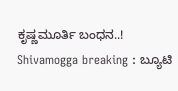ಕೃಷ್ಣಮೂರ್ತಿ ಬಂಧನ..! Shivamogga breaking : ಬ್ಯೂಟಿ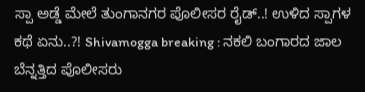ಸ್ಪಾ ಅಡ್ಡೆ ಮೇಲೆ ತುಂಗಾನಗರ ಪೊಲೀಸರ ರೈಡ್..! ಉಳಿದ ಸ್ಪಾಗಳ ಕಥೆ ಏನು..?! Shivamogga breaking : ನಕಲಿ ಬಂಗಾರದ ಜಾಲ ಬೆನ್ನತ್ತಿದ ಪೊಲೀಸರು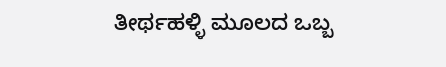ತೀರ್ಥಹಳ್ಳಿ ಮೂಲದ ಒಬ್ಬ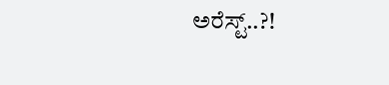ಅರೆಸ್ಟ್..?!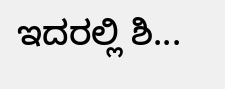ಇದರಲ್ಲಿ ಶಿ...